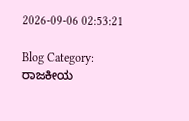2026-09-06 02:53:21

Blog Category: ರಾಜಕೀಯ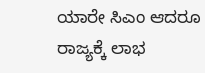ಯಾರೇ ಸಿಎಂ ಆದರೂ ರಾಜ್ಯಕ್ಕೆ ಲಾಭ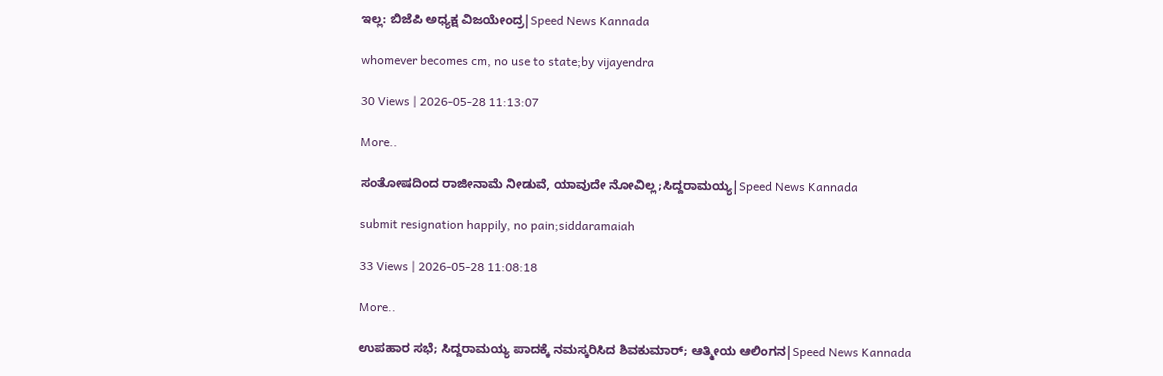ಇಲ್ಲ: ಬಿಜೆಪಿ ಅಧ್ಯಕ್ಷ ವಿಜಯೇಂದ್ರ|Speed News Kannada

whomever becomes cm, no use to state;by vijayendra

30 Views | 2026-05-28 11:13:07

More..

ಸಂತೋಷದಿಂದ ರಾಜೀನಾಮೆ ನೀಡುವೆ, ಯಾವುದೇ ನೋವಿಲ್ಲ;ಸಿದ್ದರಾಮಯ್ಯ|Speed News Kannada

submit resignation happily, no pain;siddaramaiah

33 Views | 2026-05-28 11:08:18

More..

ಉಪಹಾರ ಸಭೆ; ಸಿದ್ದರಾಮಯ್ಯ ಪಾದಕ್ಕೆ ನಮಸ್ಕರಿಸಿದ ಶಿವಕುಮಾರ್; ಆತ್ಮೀಯ ಆಲಿಂಗನ|Speed News Kannada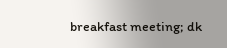breakfast meeting; dk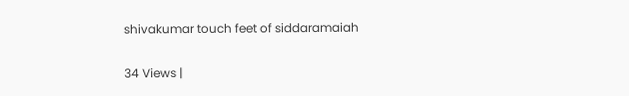shivakumar touch feet of siddaramaiah

34 Views |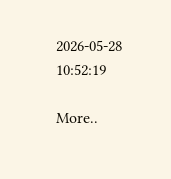2026-05-28 10:52:19

More..